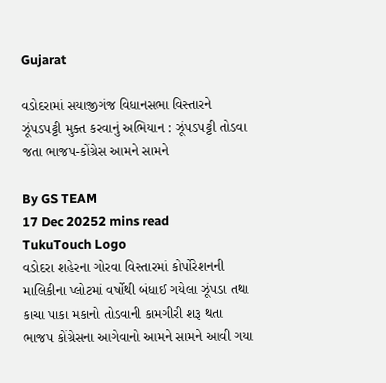Gujarat

વડોદરામાં સયાજીગંજ વિધાનસભા વિસ્તારને ઝૂંપડપટ્ટી મુક્ત કરવાનું અભિયાન : ઝૂંપડપટ્ટી તોડવા જતા ભાજપ-કોંગ્રેસ આમને સામને

By GS TEAM
17 Dec 20252 mins read
TukuTouch Logo
વડોદરા શહેરના ગોરવા વિસ્તારમાં કોર્પોરેશનની માલિકીના પ્લોટમાં વર્ષોથી બંધાઈ ગયેલા ઝૂંપડા તથા કાચા પાકા મકાનો તોડવાની કામગીરી શરૂ થતા ભાજપ કોંગ્રેસના આગેવાનો આમને સામને આવી ગયા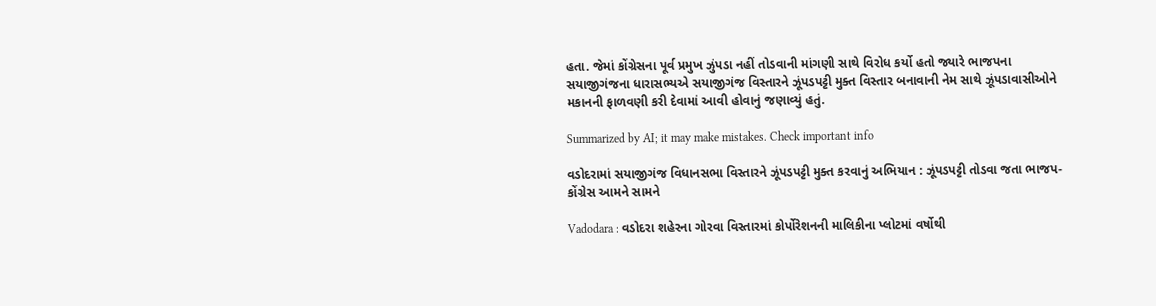હતા. જેમાં કોંગ્રેસના પૂર્વ પ્રમુખ ઝુંપડા નહીં તોડવાની માંગણી સાથે વિરોધ કર્યો હતો જ્યારે ભાજપના સયાજીગંજના ધારાસભ્યએ સયાજીગંજ વિસ્તારને ઝૂંપડપટ્ટી મુક્ત વિસ્તાર બનાવાની નેમ સાથે ઝૂંપડાવાસીઓને મકાનની ફાળવણી કરી દેવામાં આવી હોવાનું જણાવ્યું હતું.

Summarized by AI; it may make mistakes. Check important info

વડોદરામાં સયાજીગંજ વિધાનસભા વિસ્તારને ઝૂંપડપટ્ટી મુક્ત કરવાનું અભિયાન : ઝૂંપડપટ્ટી તોડવા જતા ભાજપ-કોંગ્રેસ આમને સામને

Vadodara : વડોદરા શહેરના ગોરવા વિસ્તારમાં કોર્પોરેશનની માલિકીના પ્લોટમાં વર્ષોથી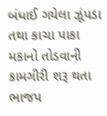બંધાઈ ગયેલા ઝૂંપડા તથા કાચા પાકા મકાનો તોડવાની કામગીરી શરૂ થતા ભાજપ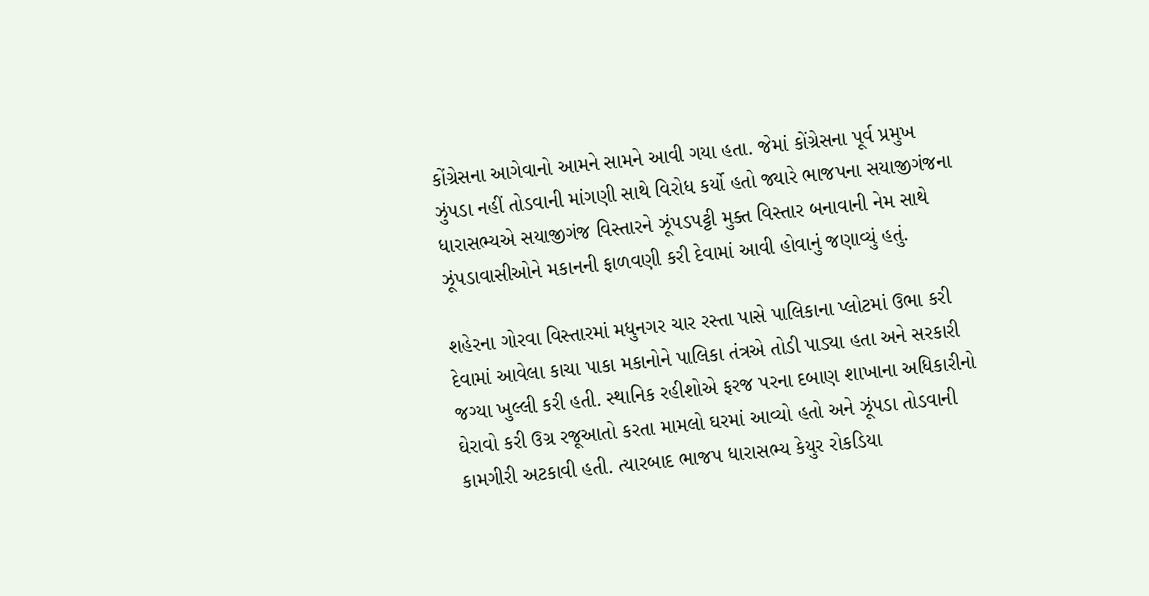કોંગ્રેસના આગેવાનો આમને સામને આવી ગયા હતા. જેમાં કોંગ્રેસના પૂર્વ પ્રમુખ ઝુંપડા નહીં તોડવાની માંગણી સાથે વિરોધ કર્યો હતો જ્યારે ભાજપના સયાજીગંજના ધારાસભ્યએ સયાજીગંજ વિસ્તારને ઝૂંપડપટ્ટી મુક્ત વિસ્તાર બનાવાની નેમ સાથે ઝૂંપડાવાસીઓને મકાનની ફાળવણી કરી દેવામાં આવી હોવાનું જણાવ્યું હતું.

શહેરના ગોરવા વિસ્તારમાં મધુનગર ચાર રસ્તા પાસે પાલિકાના પ્લોટમાં ઉભા કરી દેવામાં આવેલા કાચા પાકા મકાનોને પાલિકા તંત્રએ તોડી પાડ્યા હતા અને સરકારી જગ્યા ખુલ્લી કરી હતી. સ્થાનિક રહીશોએ ફરજ પરના દબાણ શાખાના અધિકારીનો ઘેરાવો કરી ઉગ્ર રજૂઆતો કરતા મામલો ઘરમાં આવ્યો હતો અને ઝૂંપડા તોડવાની કામગીરી અટકાવી હતી. ત્યારબાદ ભાજપ ધારાસભ્ય કેયુર રોકડિયા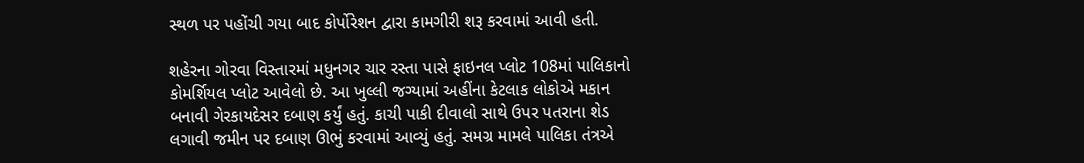સ્થળ પર પહોંચી ગયા બાદ કોર્પોરેશન દ્વારા કામગીરી શરૂ કરવામાં આવી હતી.

શહેરના ગોરવા વિસ્તારમાં મધુનગર ચાર રસ્તા પાસે ફાઇનલ પ્લોટ 108માં પાલિકાનો કોમર્શિયલ પ્લોટ આવેલો છે. આ ખુલ્લી જગ્યામાં અહીંના કેટલાક લોકોએ મકાન બનાવી ગેરકાયદેસર દબાણ કર્યું હતું. કાચી પાકી દીવાલો સાથે ઉપર પતરાના શેડ લગાવી જમીન પર દબાણ ઊભું કરવામાં આવ્યું હતું. સમગ્ર મામલે પાલિકા તંત્રએ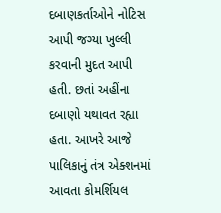દબાણકર્તાઓને નોટિસ આપી જગ્યા ખુલ્લી કરવાની મુદત આપી હતી. છતાં અહીંના દબાણો યથાવત રહ્યા હતા. આખરે આજે પાલિકાનું તંત્ર એક્શનમાં આવતા કોમર્શિયલ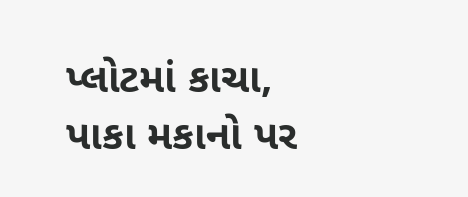પ્લોટમાં કાચા, પાકા મકાનો પર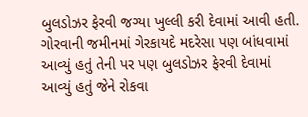બુલડોઝર ફેરવી જગ્યા ખુલ્લી કરી દેવામાં આવી હતી. ગોરવાની જમીનમાં ગેરકાયદે મદરેસા પણ બાંધવામાં આવ્યું હતું તેની પર પણ બુલડોઝર ફેરવી દેવામાં આવ્યું હતું જેને રોકવા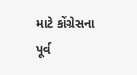માટે કોંગ્રેસના પૂર્વ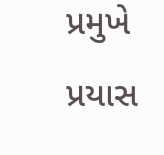પ્રમુખે પ્રયાસ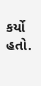કર્યો હતો.